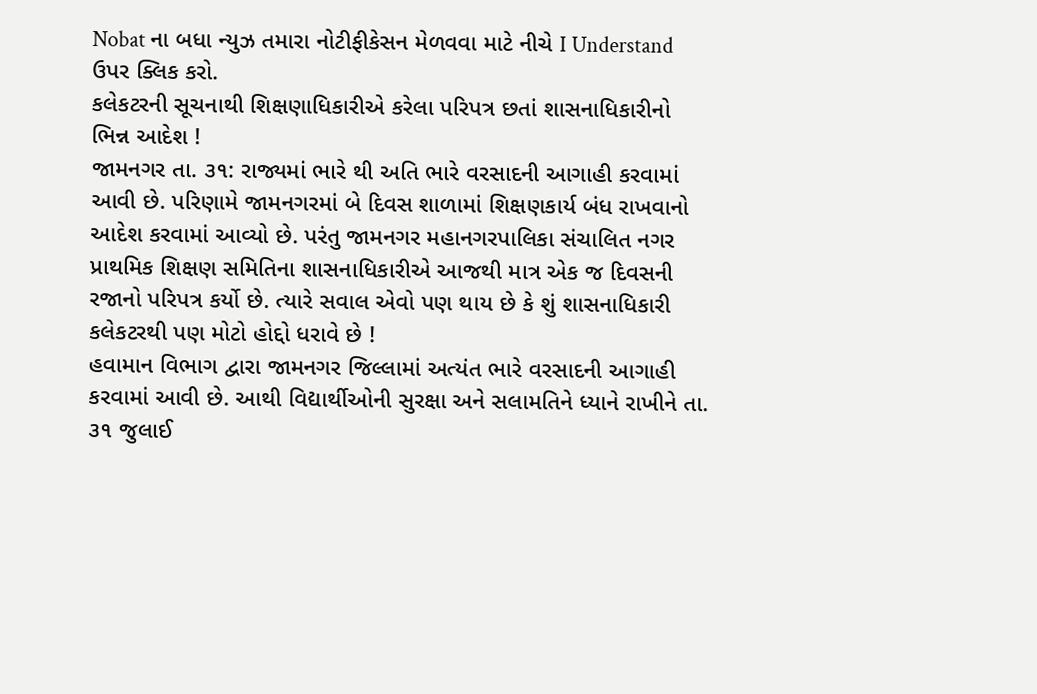Nobat ના બધા ન્યુઝ તમારા નોટીફીકેસન મેળવવા માટે નીચે I Understand ઉપર ક્લિક કરો.
કલેકટરની સૂચનાથી શિક્ષણાધિકારીએ કરેલા પરિપત્ર છતાં શાસનાધિકારીનો ભિન્ન આદેશ !
જામનગર તા. ૩૧: રાજ્યમાં ભારે થી અતિ ભારે વરસાદની આગાહી કરવામાં આવી છે. પરિણામે જામનગરમાં બે દિવસ શાળામાં શિક્ષણકાર્ય બંધ રાખવાનો આદેશ કરવામાં આવ્યો છે. પરંતુ જામનગર મહાનગરપાલિકા સંચાલિત નગર પ્રાથમિક શિક્ષણ સમિતિના શાસનાધિકારીએ આજથી માત્ર એક જ દિવસની રજાનો પરિપત્ર કર્યો છે. ત્યારે સવાલ એવો પણ થાય છે કે શું શાસનાધિકારી કલેકટરથી પણ મોટો હોદ્દો ધરાવે છે !
હવામાન વિભાગ દ્વારા જામનગર જિલ્લામાં અત્યંત ભારે વરસાદની આગાહી કરવામાં આવી છે. આથી વિદ્યાર્થીઓની સુરક્ષા અને સલામતિને ધ્યાને રાખીને તા. ૩૧ જુલાઈ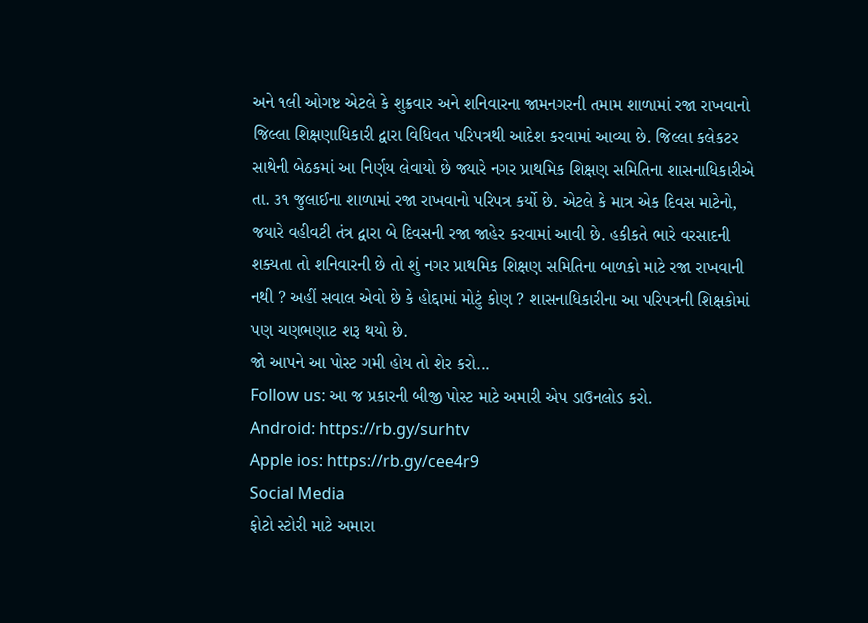અને ૧લી ઓગષ્ટ એટલે કે શુક્રવાર અને શનિવારના જામનગરની તમામ શાળામાં રજા રાખવાનો જિલ્લા શિક્ષણાધિકારી દ્વારા વિધિવત પરિપત્રથી આદેશ કરવામાં આવ્યા છે. જિલ્લા કલેકટર સાથેની બેઠકમાં આ નિર્ણય લેવાયો છે જ્યારે નગર પ્રાથમિક શિક્ષણ સમિતિના શાસનાધિકારીએ તા. ૩૧ જુલાઈના શાળામાં રજા રાખવાનો પરિપત્ર કર્યો છે. એટલે કે માત્ર એક દિવસ માટેનો, જયારે વહીવટી તંત્ર દ્વારા બે દિવસની રજા જાહેર કરવામાં આવી છે. હકીકતે ભારે વરસાદની શક્યતા તો શનિવારની છે તો શું નગર પ્રાથમિક શિક્ષણ સમિતિના બાળકો માટે રજા રાખવાની નથી ? અહીં સવાલ એવો છે કે હોદ્દામાં મોટું કોણ ? શાસનાધિકારીના આ પરિપત્રની શિક્ષકોમાં પણ ચણભણાટ શરૂ થયો છે.
જો આપને આ પોસ્ટ ગમી હોય તો શેર કરો...
Follow us: આ જ પ્રકારની બીજી પોસ્ટ માટે અમારી એપ ડાઉનલોડ કરો.
Android: https://rb.gy/surhtv
Apple ios: https://rb.gy/cee4r9
Social Media
ફોટો સ્ટોરી માટે અમારા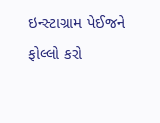ઇન્સ્ટાગ્રામ પેઈજને ફોલ્લો કરો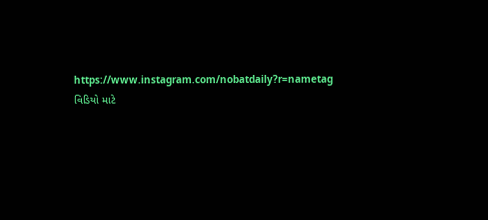https://www.instagram.com/nobatdaily?r=nametag
વિડિયો માટે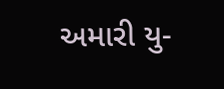અમારી યુ-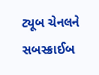ટ્યૂબ ચેનલને સબસ્ક્રાઈબ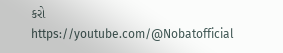કરો
https://youtube.com/@Nobatofficial